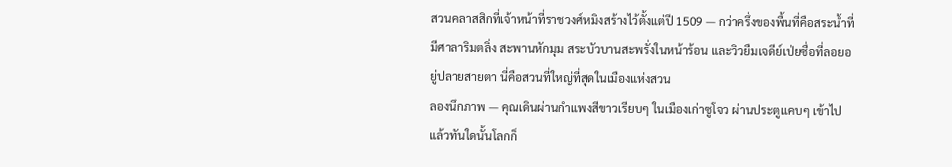สวนคลาสสิกที่เจ้าหน้าที่ราชวงศ์หมิงสร้างไว้ตั้งแต่ปี 1509 — กว่าครึ่งของพื้นที่คือสระน้ำที่มีศาลาริมตลิ่ง สะพานหักมุม สระบัวบานสะพรั่งในหน้าร้อน และวิวยืมเจดีย์เป่ยซื่อที่ลอยอยู่ปลายสายตา นี่คือสวนที่ใหญ่ที่สุดในเมืองแห่งสวน
ลองนึกภาพ — คุณเดินผ่านกำแพงสีขาวเรียบๆ ในเมืองเก่าซูโจว ผ่านประตูแคบๆ เข้าไป แล้วทันใดนั้นโลกก็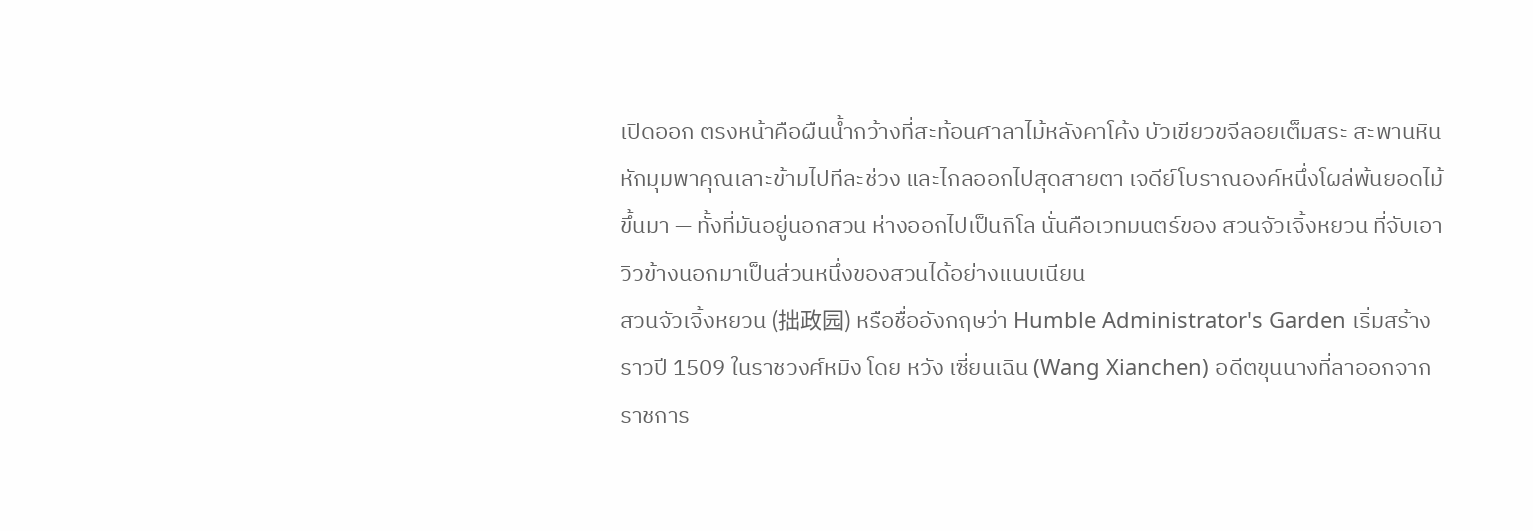เปิดออก ตรงหน้าคือผืนน้ำกว้างที่สะท้อนศาลาไม้หลังคาโค้ง บัวเขียวขจีลอยเต็มสระ สะพานหินหักมุมพาคุณเลาะข้ามไปทีละช่วง และไกลออกไปสุดสายตา เจดีย์โบราณองค์หนึ่งโผล่พ้นยอดไม้ขึ้นมา — ทั้งที่มันอยู่นอกสวน ห่างออกไปเป็นกิโล นั่นคือเวทมนตร์ของ สวนจัวเจิ้งหยวน ที่จับเอาวิวข้างนอกมาเป็นส่วนหนึ่งของสวนได้อย่างแนบเนียน
สวนจัวเจิ้งหยวน (拙政园) หรือชื่ออังกฤษว่า Humble Administrator's Garden เริ่มสร้างราวปี 1509 ในราชวงศ์หมิง โดย หวัง เซี่ยนเฉิน (Wang Xianchen) อดีตขุนนางที่ลาออกจากราชการ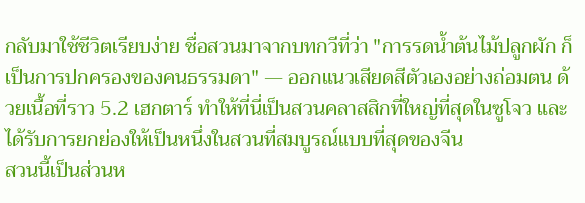กลับมาใช้ชีวิตเรียบง่าย ชื่อสวนมาจากบทกวีที่ว่า "การรดน้ำต้นไม้ปลูกผัก ก็เป็นการปกครองของคนธรรมดา" — ออกแนวเสียดสีตัวเองอย่างถ่อมตน ด้วยเนื้อที่ราว 5.2 เฮกตาร์ ทำให้ที่นี่เป็นสวนคลาสสิกที่ใหญ่ที่สุดในซูโจว และได้รับการยกย่องให้เป็นหนึ่งในสวนที่สมบูรณ์แบบที่สุดของจีน
สวนนี้เป็นส่วนห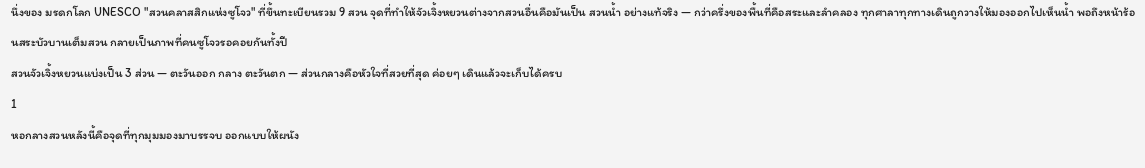นึ่งของ มรดกโลก UNESCO "สวนคลาสสิกแห่งซูโจว" ที่ขึ้นทะเบียนรวม 9 สวน จุดที่ทำให้จัวเจิ้งหยวนต่างจากสวนอื่นคือมันเป็น สวนน้ำ อย่างแท้จริง — กว่าครึ่งของพื้นที่คือสระและลำคลอง ทุกศาลาทุกทางเดินถูกวางให้มองออกไปเห็นน้ำ พอถึงหน้าร้อนสระบัวบานเต็มสวน กลายเป็นภาพที่คนซูโจวรอคอยกันทั้งปี
สวนจัวเจิ้งหยวนแบ่งเป็น 3 ส่วน — ตะวันออก กลาง ตะวันตก — ส่วนกลางคือหัวใจที่สวยที่สุด ค่อยๆ เดินแล้วจะเก็บได้ครบ
1
หอกลางสวนหลังนี้คือจุดที่ทุกมุมมองมาบรรจบ ออกแบบให้ผนัง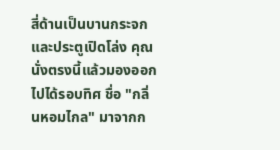สี่ด้านเป็นบานกระจกและประตูเปิดโล่ง คุณนั่งตรงนี้แล้วมองออกไปได้รอบทิศ ชื่อ "กลิ่นหอมไกล" มาจากก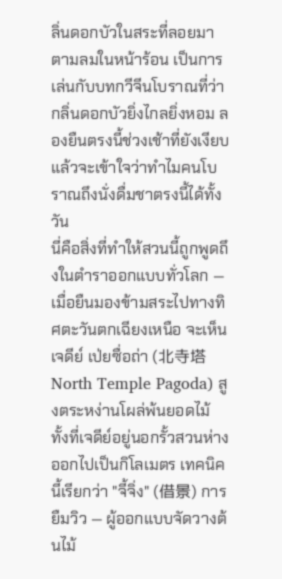ลิ่นดอกบัวในสระที่ลอยมาตามลมในหน้าร้อน เป็นการเล่นกับบทกวีจีนโบราณที่ว่ากลิ่นดอกบัวยิ่งไกลยิ่งหอม ลองยืนตรงนี้ช่วงเช้าที่ยังเงียบ แล้วจะเข้าใจว่าทำไมคนโบราณถึงนั่งดื่มชาตรงนี้ได้ทั้งวัน
นี่คือสิ่งที่ทำให้สวนนี้ถูกพูดถึงในตำราออกแบบทั่วโลก — เมื่อยืนมองข้ามสระไปทางทิศตะวันตกเฉียงเหนือ จะเห็นเจดีย์ เป่ยซื่อถ่า (北寺塔 North Temple Pagoda) สูงตระหง่านโผล่พ้นยอดไม้ ทั้งที่เจดีย์อยู่นอกรั้วสวนห่างออกไปเป็นกิโลเมตร เทคนิคนี้เรียกว่า "จี้จิ่ง" (借景) การยืมวิว — ผู้ออกแบบจัดวางต้นไม้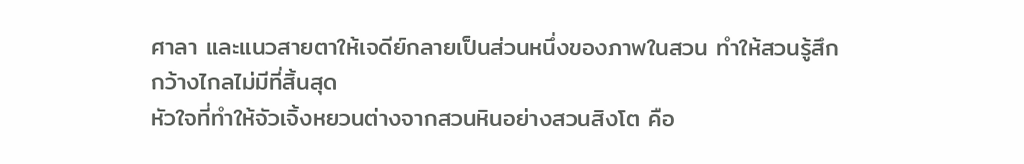ศาลา และแนวสายตาให้เจดีย์กลายเป็นส่วนหนึ่งของภาพในสวน ทำให้สวนรู้สึกกว้างไกลไม่มีที่สิ้นสุด
หัวใจที่ทำให้จัวเจิ้งหยวนต่างจากสวนหินอย่างสวนสิงโต คือ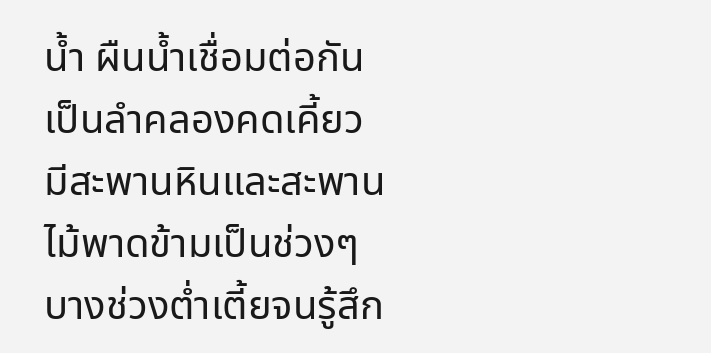น้ำ ผืนน้ำเชื่อมต่อกันเป็นลำคลองคดเคี้ยว มีสะพานหินและสะพานไม้พาดข้ามเป็นช่วงๆ บางช่วงต่ำเตี้ยจนรู้สึก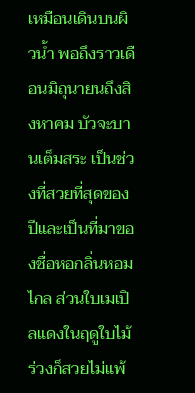เหมือนเดินบนผิวน้ำ พอถึงราวเดือนมิถุนายนถึงสิงหาคม บัวจะบานเต็มสระ เป็นช่วงที่สวยที่สุดของปีและเป็นที่มาของชื่อหอกลิ่นหอมไกล ส่วนใบเมเปิลแดงในฤดูใบไม้ร่วงก็สวยไม่แพ้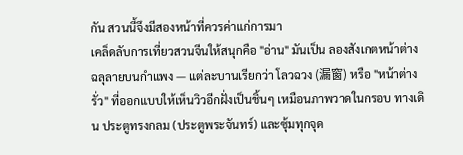กัน สวนนี้จึงมีสองหน้าที่ควรค่าแก่การมา
เคล็ดลับการเที่ยวสวนจีนให้สนุกคือ "อ่าน" มันเป็น ลองสังเกตหน้าต่างฉลุลายบนกำแพง — แต่ละบานเรียกว่า โลวฉวง (漏窗) หรือ "หน้าต่างรั่ว" ที่ออกแบบให้เห็นวิวอีกฝั่งเป็นชิ้นๆ เหมือนภาพวาดในกรอบ ทางเดิน ประตูทรงกลม (ประตูพระจันทร์) และซุ้มทุกจุด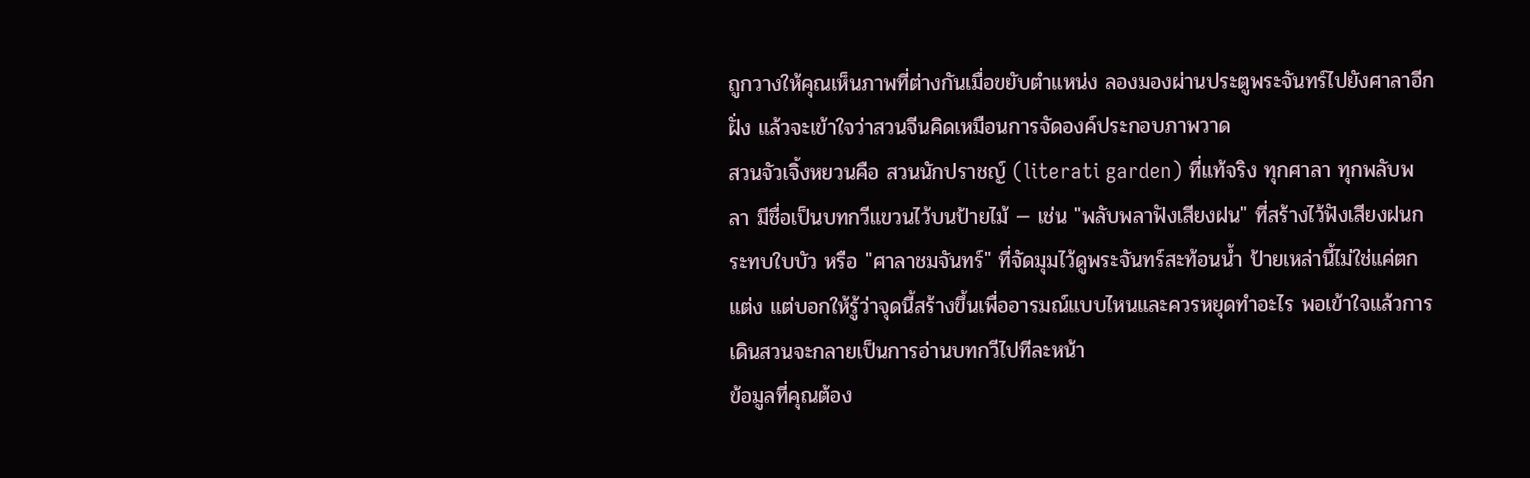ถูกวางให้คุณเห็นภาพที่ต่างกันเมื่อขยับตำแหน่ง ลองมองผ่านประตูพระจันทร์ไปยังศาลาอีกฝั่ง แล้วจะเข้าใจว่าสวนจีนคิดเหมือนการจัดองค์ประกอบภาพวาด
สวนจัวเจิ้งหยวนคือ สวนนักปราชญ์ (literati garden) ที่แท้จริง ทุกศาลา ทุกพลับพลา มีชื่อเป็นบทกวีแขวนไว้บนป้ายไม้ — เช่น "พลับพลาฟังเสียงฝน" ที่สร้างไว้ฟังเสียงฝนกระทบใบบัว หรือ "ศาลาชมจันทร์" ที่จัดมุมไว้ดูพระจันทร์สะท้อนน้ำ ป้ายเหล่านี้ไม่ใช่แค่ตกแต่ง แต่บอกให้รู้ว่าจุดนี้สร้างขึ้นเพื่ออารมณ์แบบไหนและควรหยุดทำอะไร พอเข้าใจแล้วการเดินสวนจะกลายเป็นการอ่านบทกวีไปทีละหน้า
ข้อมูลที่คุณต้อง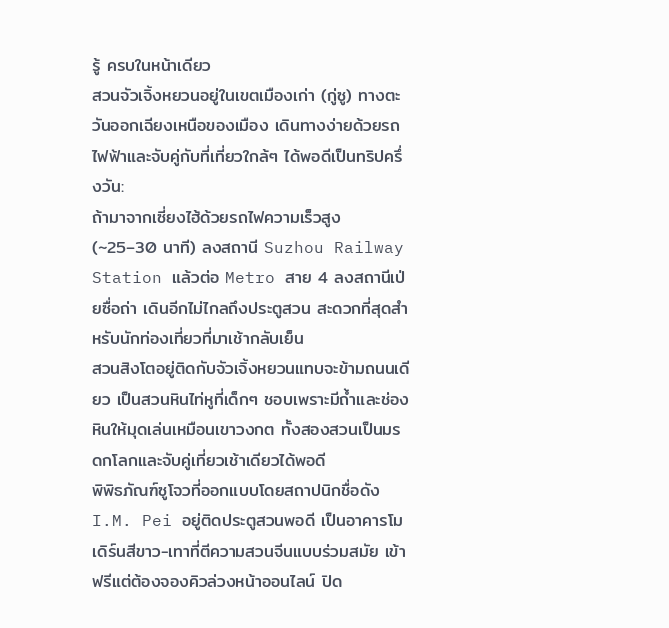รู้ ครบในหน้าเดียว
สวนจัวเจิ้งหยวนอยู่ในเขตเมืองเก่า (กู่ซู) ทางตะวันออกเฉียงเหนือของเมือง เดินทางง่ายด้วยรถไฟฟ้าและจับคู่กับที่เที่ยวใกล้ๆ ได้พอดีเป็นทริปครึ่งวัน:
ถ้ามาจากเซี่ยงไฮ้ด้วยรถไฟความเร็วสูง (~25–30 นาที) ลงสถานี Suzhou Railway Station แล้วต่อ Metro สาย 4 ลงสถานีเป่ยซื่อถ่า เดินอีกไม่ไกลถึงประตูสวน สะดวกที่สุดสำหรับนักท่องเที่ยวที่มาเช้ากลับเย็น
สวนสิงโตอยู่ติดกับจัวเจิ้งหยวนแทบจะข้ามถนนเดียว เป็นสวนหินไท่หูที่เด็กๆ ชอบเพราะมีถ้ำและช่องหินให้มุดเล่นเหมือนเขาวงกต ทั้งสองสวนเป็นมรดกโลกและจับคู่เที่ยวเช้าเดียวได้พอดี
พิพิธภัณฑ์ซูโจวที่ออกแบบโดยสถาปนิกชื่อดัง I.M. Pei อยู่ติดประตูสวนพอดี เป็นอาคารโมเดิร์นสีขาว-เทาที่ตีความสวนจีนแบบร่วมสมัย เข้าฟรีแต่ต้องจองคิวล่วงหน้าออนไลน์ ปิด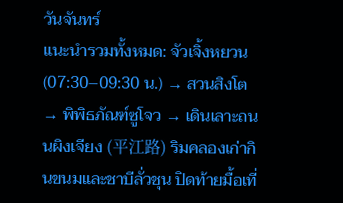วันจันทร์
แนะนำรวมทั้งหมด: จัวเจิ้งหยวน (07:30–09:30 น.) → สวนสิงโต → พิพิธภัณฑ์ซูโจว → เดินเลาะถนนผิงเจียง (平江路) ริมคลองเก่ากินขนมและชาบีลั่วชุน ปิดท้ายมื้อเที่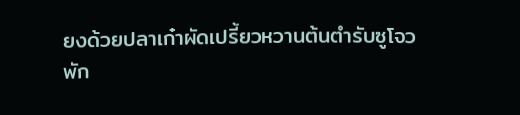ยงด้วยปลาเก๋าผัดเปรี้ยวหวานต้นตำรับซูโจว
พัก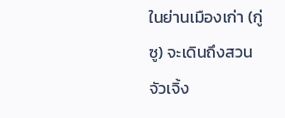ในย่านเมืองเก่า (กู่ซู) จะเดินถึงสวนจัวเจิ้ง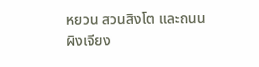หยวน สวนสิงโต และถนนผิงเจียง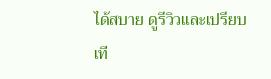ได้สบาย ดูรีวิวและเปรียบเที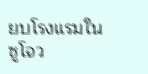ยบโรงแรมในซูโจว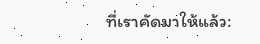ที่เราคัดมาให้แล้ว: